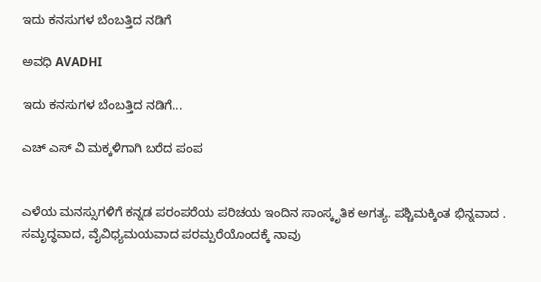ಇದು ಕನಸುಗಳ ಬೆಂಬತ್ತಿದ ನಡಿಗೆ‍

ಅವಧಿ AVADHI

ಇದು ಕನಸುಗಳ ಬೆಂಬತ್ತಿದ ನಡಿಗೆ...

ಎಚ್ ಎಸ್ ವಿ ಮಕ್ಕಳಿಗಾಗಿ ಬರೆದ ಪಂಪ


ಎಳೆಯ ಮನಸ್ಸುಗಳಿಗೆ ಕನ್ನಡ ಪರಂಪರೆಯ ಪರಿಚಯ ಇಂದಿನ ಸಾಂಸ್ಕೃತಿಕ ಅಗತ್ಯ. ಪಶ್ಚಿಮಕ್ಕಿಂತ ಭಿನ್ನವಾದ . ಸಮೃದ್ಧವಾದ, ವೈವಿಧ್ಯಮಯವಾದ ಪರಮ್ಪರೆಯೊಂದಕ್ಕೆ ನಾವು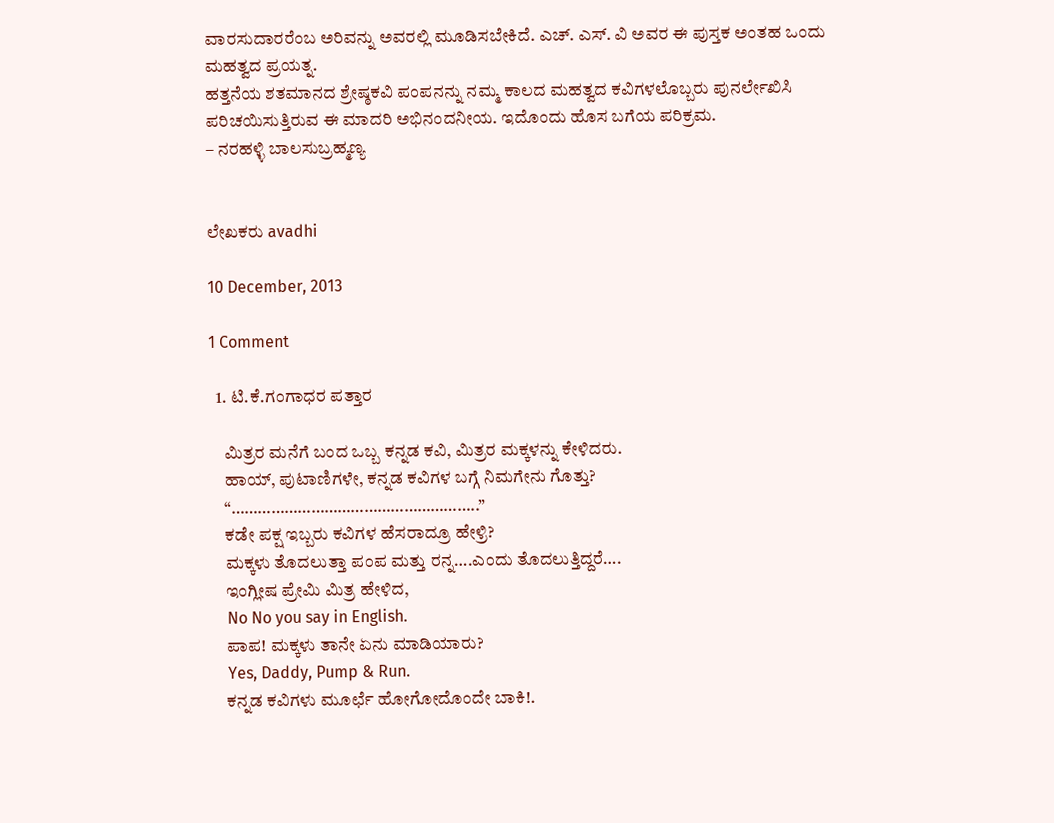ವಾರಸುದಾರರೆಂಬ ಅರಿವನ್ನು ಅವರಲ್ಲಿ ಮೂಡಿಸಬೇಕಿದೆ. ಎಚ್. ಎಸ್. ವಿ ಅವರ ಈ ಪುಸ್ತಕ ಅಂತಹ ಒಂದು ಮಹತ್ವದ ಪ್ರಯತ್ನ.
ಹತ್ತನೆಯ ಶತಮಾನದ ಶ್ರೇಷ್ಠಕವಿ ಪಂಪನನ್ನು ನಮ್ಮ ಕಾಲದ ಮಹತ್ವದ ಕವಿಗಳಲೊಬ್ಬರು ಪುನರ್ಲೇಖಿಸಿ ಪರಿಚಯಿಸುತ್ತಿರುವ ಈ ಮಾದರಿ ಅಭಿನಂದನೀಯ. ಇದೊಂದು ಹೊಸ ಬಗೆಯ ಪರಿಕ್ರಮ.
– ನರಹಳ್ಳಿ ಬಾಲಸುಬ್ರಹ್ಮಣ್ಯ


ಲೇಖಕರು avadhi

10 December, 2013

1 Comment

  1. ಟಿ.ಕೆ.ಗಂಗಾಧರ ಪತ್ತಾರ

    ಮಿತ್ರರ ಮನೆಗೆ ಬಂದ ಒಬ್ಬ ಕನ್ನಡ ಕವಿ, ಮಿತ್ರರ ಮಕ್ಕಳನ್ನು ಕೇಳಿದರು.
    ಹಾಯ್, ಪುಟಾಣಿಗಳೇ, ಕನ್ನಡ ಕವಿಗಳ ಬಗ್ಗೆ ನಿಮಗೇನು ಗೊತ್ತು?
    “………………………………………………..”
    ಕಡೇ ಪಕ್ಷ ಇಬ್ಬರು ಕವಿಗಳ ಹೆಸರಾದ್ರೂ ಹೇಳ್ರಿ?
    ಮಕ್ಕಳು ತೊದಲುತ್ತಾ ಪಂಪ ಮತ್ತು ರನ್ನ….ಎಂದು ತೊದಲುತ್ತಿದ್ದರೆ….
    ಇಂಗ್ಲೀಷ ಪ್ರೇಮಿ ಮಿತ್ರ ಹೇಳಿದ,
    No No you say in English.
    ಪಾಪ! ಮಕ್ಕಳು ತಾನೇ ಏನು ಮಾಡಿಯಾರು?
    Yes, Daddy, Pump & Run.
    ಕನ್ನಡ ಕವಿಗಳು ಮೂರ್ಛೆ ಹೋಗೋದೊಂದೇ ಬಾಕಿ!.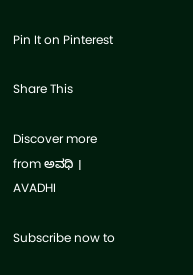Pin It on Pinterest

Share This

Discover more from ಅವಧಿ । AVADHI

Subscribe now to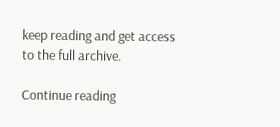keep reading and get access to the full archive.

Continue reading